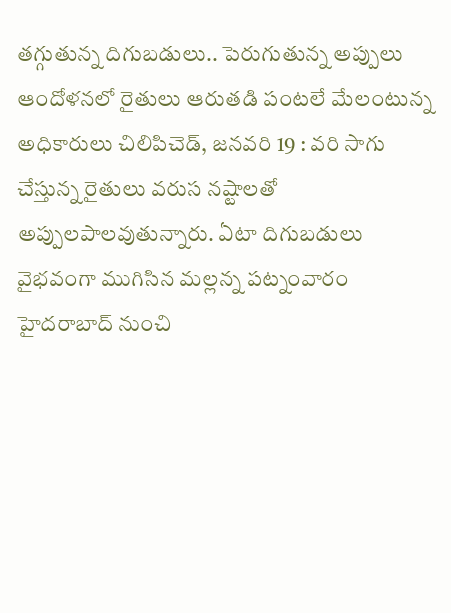తగ్గుతున్న దిగుబడులు.. పెరుగుతున్న అప్పులు ఆందోళనలో రైతులు ఆరుతడి పంటలే మేలంటున్న అధికారులు చిలిపిచెడ్, జనవరి 19 : వరి సాగు చేస్తున్న రైతులు వరుస నష్టాలతో అప్పులపాలవుతున్నారు. ఏటా దిగుబడులు
వైభవంగా ముగిసిన మల్లన్న పట్నంవారం హైదరాబాద్ నుంచి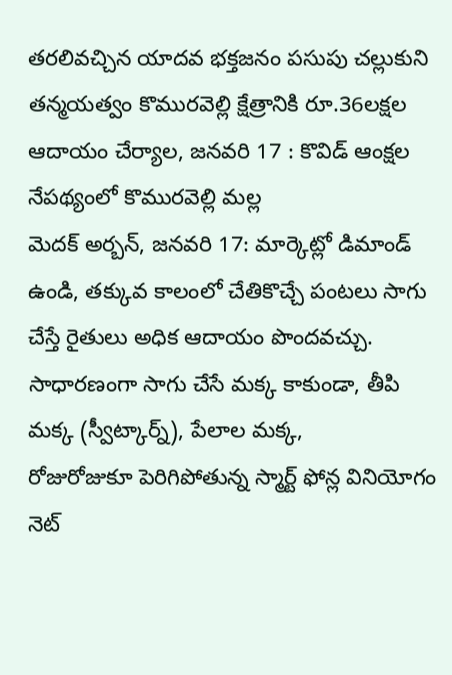తరలివచ్చిన యాదవ భక్తజనం పసుపు చల్లుకుని తన్మయత్వం కొమురవెల్లి క్షేత్రానికి రూ.36లక్షల ఆదాయం చేర్యాల, జనవరి 17 : కొవిడ్ ఆంక్షల నేపథ్యంలో కొమురవెల్లి మల్ల
మెదక్ అర్బన్, జనవరి 17: మార్కెట్లో డిమాండ్ ఉండి, తక్కువ కాలంలో చేతికొచ్చే పంటలు సాగు చేస్తే రైతులు అధిక ఆదాయం పొందవచ్చు. సాధారణంగా సాగు చేసే మక్క కాకుండా, తీపి మక్క (స్వీట్కార్న్), పేలాల మక్క,
రోజురోజుకూ పెరిగిపోతున్న స్మార్ట్ ఫోన్ల వినియోగం నెట్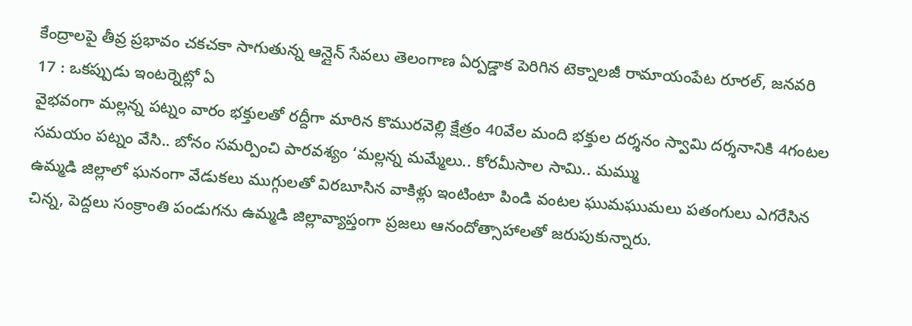కేంద్రాలపై తీవ్ర ప్రభావం చకచకా సాగుతున్న ఆన్లైన్ సేవలు తెలంగాణ ఏర్పడ్డాక పెరిగిన టెక్నాలజీ రామాయంపేట రూరల్, జనవరి 17 : ఒకప్పుడు ఇంటర్నెట్లో ఏ
వైభవంగా మల్లన్న పట్నం వారం భక్తులతో రద్దీగా మారిన కొమురవెల్లి క్షేత్రం 40వేల మంది భక్తుల దర్శనం స్వామి దర్శనానికి 4గంటల సమయం పట్నం వేసి.. బోనం సమర్పించి పారవశ్యం ‘మల్లన్న మమ్మేలు.. కోరమీసాల సామి.. మమ్ము
ఉమ్మడి జిల్లాలో ఘనంగా వేడుకలు ముగ్గులతో విరబూసిన వాకిళ్లు ఇంటింటా పిండి వంటల ఘుమఘుమలు పతంగులు ఎగరేసిన చిన్న, పెద్దలు సంక్రాంతి పండుగను ఉమ్మడి జిల్లావ్యాప్తంగా ప్రజలు ఆనందోత్సాహాలతో జరుపుకున్నారు.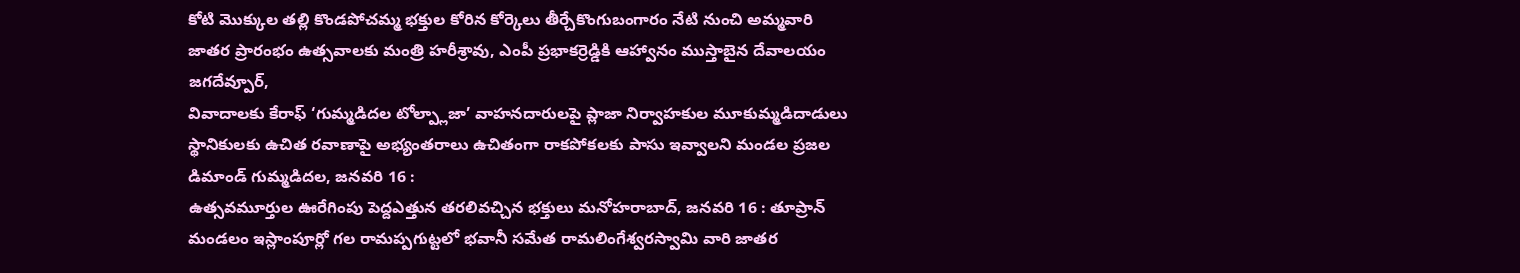కోటి మొక్కుల తల్లి కొండపోచమ్మ భక్తుల కోరిన కోర్కెలు తీర్చేకొంగుబంగారం నేటి నుంచి అమ్మవారి జాతర ప్రారంభం ఉత్సవాలకు మంత్రి హరీశ్రావు, ఎంపీ ప్రభాకర్రెడ్డికి ఆహ్వానం ముస్తాబైన దేవాలయం జగదేవ్పూర్,
వివాదాలకు కేరాఫ్ ‘గుమ్మడిదల టోల్ప్లాజా’ వాహనదారులపై ప్లాజా నిర్వాహకుల మూకుమ్మడిదాడులు స్థానికులకు ఉచిత రవాణాపై అభ్యంతరాలు ఉచితంగా రాకపోకలకు పాసు ఇవ్వాలని మండల ప్రజల డిమాండ్ గుమ్మడిదల, జనవరి 16 :
ఉత్సవమూర్తుల ఊరేగింపు పెద్దఎత్తున తరలివచ్చిన భక్తులు మనోహరాబాద్, జనవరి 16 : తూప్రాన్ మండలం ఇస్లాంపూర్లో గల రామప్పగుట్టలో భవానీ సమేత రామలింగేశ్వరస్వామి వారి జాతర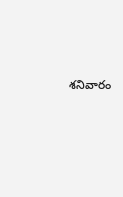శనివారం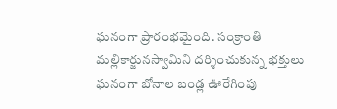ఘనంగా ప్రారంభమైంది. సంక్రాంతి
మల్లికార్జునస్వామిని దర్శించుకున్న భక్తులు ఘనంగా బోనాల బండ్ల ఊరేగింపు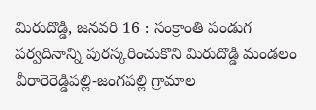మిరుదొడ్డి, జనవరి 16 : సంక్రాంతి పండుగ పర్వదినాన్ని పురస్కరించుకొని మిరుదొడ్డి మండలం వీరారెరెడ్డిపల్లి-జంగపల్లి గ్రామాల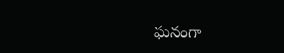ఘనంగా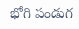భోగి పండుగ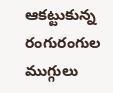ఆకట్టుకున్న రంగురంగుల ముగ్గులు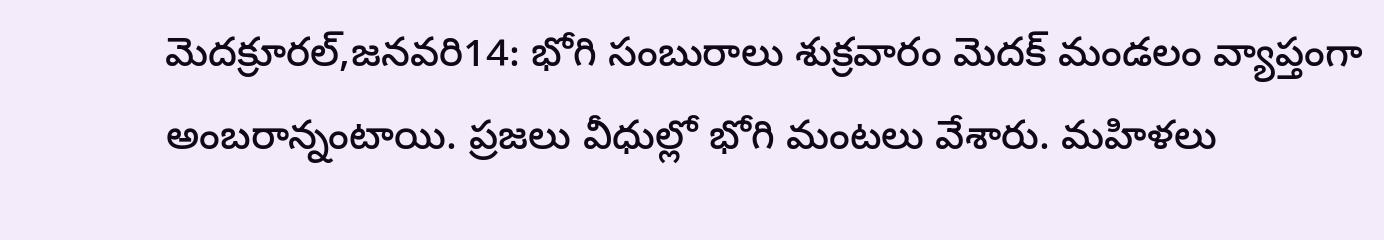మెదక్రూరల్,జనవరి14: భోగి సంబురాలు శుక్రవారం మెదక్ మండలం వ్యాప్తంగా అంబరాన్నంటాయి. ప్రజలు వీధుల్లో భోగి మంటలు వేశారు. మహిళలు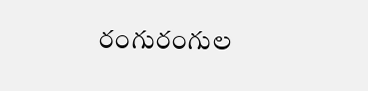రంగురంగుల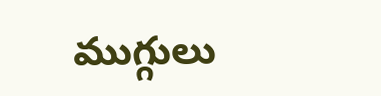ముగ్గులు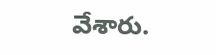వేశారు.